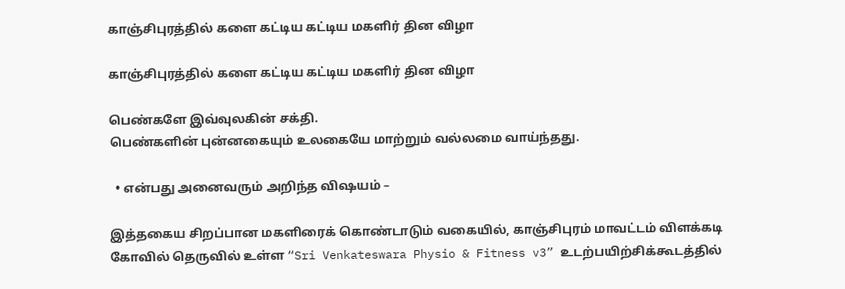காஞ்சிபுரத்தில் களை கட்டிய கட்டிய மகளிர் தின விழா

காஞ்சிபுரத்தில் களை கட்டிய கட்டிய மகளிர் தின விழா

பெண்களே இவ்வுலகின் சக்தி.
பெண்களின் புன்னகையும் உலகையே மாற்றும் வல்லமை வாய்ந்தது.

  • என்பது அனைவரும் அறிந்த விஷயம் –

இத்தகைய சிறப்பான மகளிரைக் கொண்டாடும் வகையில், காஞ்சிபுரம் மாவட்டம் விளக்கடி கோவில் தெருவில் உள்ள “Sri Venkateswara Physio & Fitness v3” உடற்பயிற்சிக்கூடத்தில்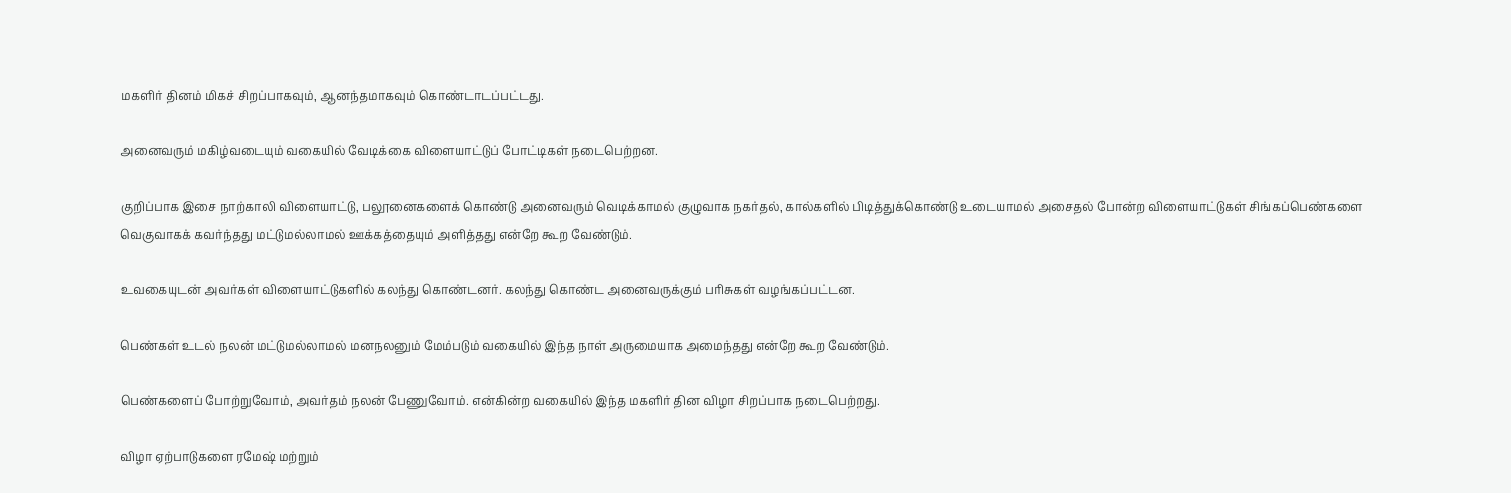மகளிர் தினம் மிகச் சிறப்பாகவும், ஆனந்தமாகவும் கொண்டாடப்பட்டது.

அனைவரும் மகிழ்வடையும் வகையில் வேடிக்கை விளையாட்டுப் போட்டிகள் நடைபெற்றன.

குறிப்பாக இசை நாற்காலி விளையாட்டு, பலூனைகளைக் கொண்டு அனைவரும் வெடிக்காமல் குழுவாக நகர்தல், கால்களில் பிடித்துக்கொண்டு உடையாமல் அசைதல் போன்ற விளையாட்டுகள் சிங்கப்பெண்களை வெகுவாகக் கவர்ந்தது மட்டுமல்லாமல் ஊக்கத்தையும் அளித்தது என்றே கூற வேண்டும்.

உவகையுடன் அவர்கள் விளையாட்டுகளில் கலந்து கொண்டனர். கலந்து கொண்ட அனைவருக்கும் பரிசுகள் வழங்கப்பட்டன.

பெண்கள் உடல் நலன் மட்டுமல்லாமல் மனநலனும் மேம்படும் வகையில் இந்த நாள் அருமையாக அமைந்தது என்றே கூற வேண்டும்.

பெண்களைப் போற்றுவோம், அவர்தம் நலன் பேணுவோம். என்கின்ற வகையில் இந்த மகளிர் தின விழா சிறப்பாக நடைபெற்றது.

விழா ஏற்பாடுகளை ரமேஷ் மற்றும்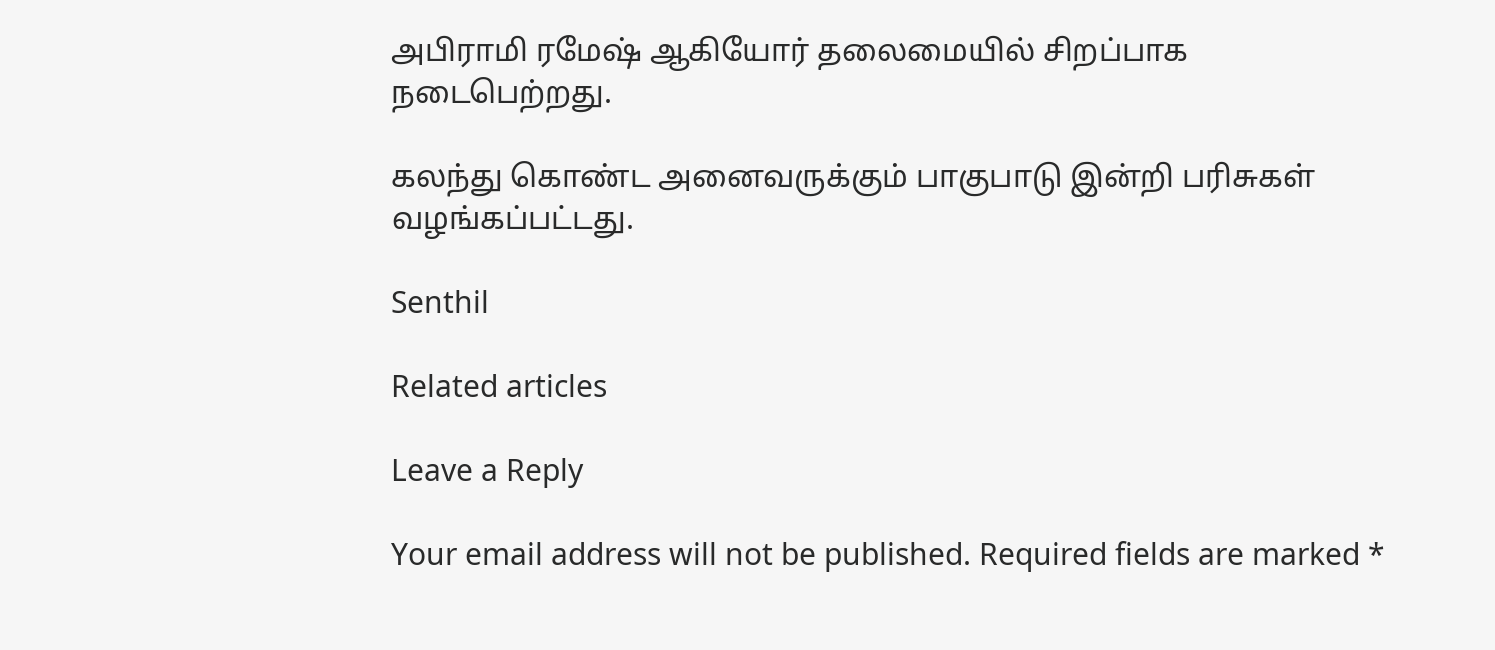அபிராமி ரமேஷ் ஆகியோர் தலைமையில் சிறப்பாக நடைபெற்றது.

கலந்து கொண்ட அனைவருக்கும் பாகுபாடு இன்றி பரிசுகள் வழங்கப்பட்டது.

Senthil

Related articles

Leave a Reply

Your email address will not be published. Required fields are marked *